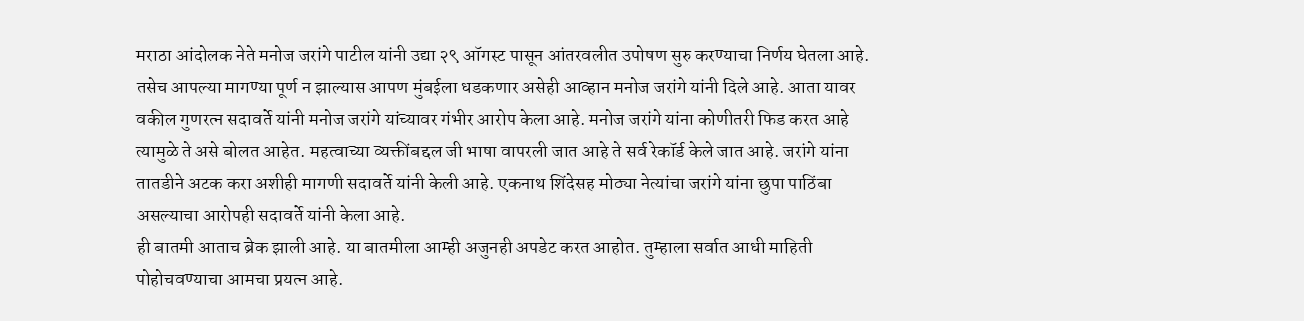मराठा आंदोलक नेते मनोज जरांगे पाटील यांनी उद्या २९ ऑगस्ट पासून आंतरवलीत उपोषण सुरु करण्याचा निर्णय घेतला आहे. तसेच आपल्या मागण्या पूर्ण न झाल्यास आपण मुंबईला धडकणार असेही आव्हान मनोज जरांगे यांनी दिले आहे. आता यावर वकील गुणरत्न सदावर्ते यांनी मनोज जरांगे यांच्यावर गंभीर आरोप केला आहे. मनोज जरांगे यांना कोणीतरी फिड करत आहे त्यामुळे ते असे बोलत आहेत. महत्वाच्या व्यक्तींबद्दल जी भाषा वापरली जात आहे ते सर्व रेकॉर्ड केले जात आहे. जरांगे यांना तातडीने अटक करा अशीही मागणी सदावर्ते यांनी केली आहे. एकनाथ शिंदेसह मोठ्या नेत्यांचा जरांगे यांना छुपा पाठिंबा असल्याचा आरोपही सदावर्ते यांनी केला आहे.
ही बातमी आताच ब्रेक झाली आहे. या बातमीला आम्ही अजुनही अपडेट करत आहोत. तुम्हाला सर्वात आधी माहिती पोहोचवण्याचा आमचा प्रयत्न आहे.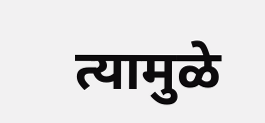त्यामुळे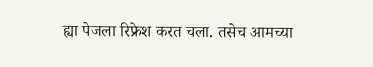ह्या पेजला रिफ्रेश करत चला. तसेच आमच्या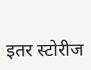इतर स्टोरीज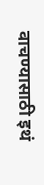वाचण्यासाठी इथं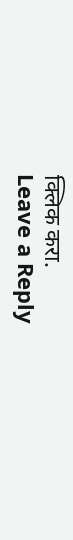क्लिक करा.
Leave a Reply